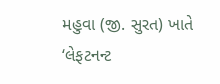મહુવા (જી. સુરત) ખાતે ‘લેફટનન્ટ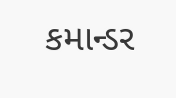કમાન્ડર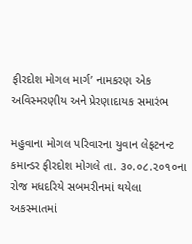ફીરદોશ મોગલ માર્ગ’ નામકરણ એક અવિસ્મરણીય અને પ્રેરણાદાયક સમારંભ

મહુવાના મોગલ પરિવારના યુવાન લેફટનન્ટ કમાન્ડર ફીરદોશ મોગલે તા. ૩૦.૦૮.૨૦૧૦ના રોજ મધદરિયે સબમરીનમાં થયેલા અકસ્માતમાં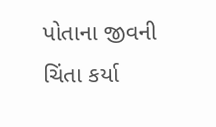પોતાના જીવની ચિંતા કર્યા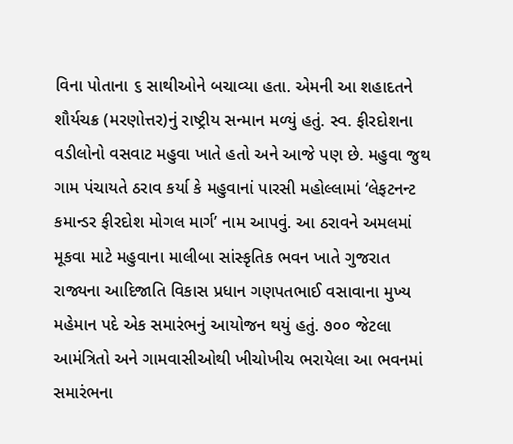વિના પોતાના ૬ સાથીઓને બચાવ્યા હતા. એમની આ શહાદતને શૌર્યચક્ર (મરણોત્તર)નું રાષ્ટ્રીય સન્માન મળ્યું હતું. સ્વ. ફીરદોશના વડીલોનો વસવાટ મહુવા ખાતે હતો અને આજે પણ છે. મહુવા જુથ ગામ પંચાયતે ઠરાવ કર્યા કે મહુવાનાં પારસી મહોલ્લામાં ‘લેફટનન્ટ કમાન્ડર ફીરદોશ મોગલ માર્ગ’ નામ આપવું. આ ઠરાવને અમલમાં મૂકવા માટે મહુવાના માલીબા સાંસ્કૃતિક ભવન ખાતે ગુજરાત રાજ્યના આદિજાતિ વિકાસ પ્રધાન ગણપતભાઈ વસાવાના મુખ્ય મહેમાન પદે એક સમારંભનું આયોજન થયું હતું. ૭૦૦ જેટલા આમંત્રિતો અને ગામવાસીઓથી ખીચોખીચ ભરાયેલા આ ભવનમાં સમારંભના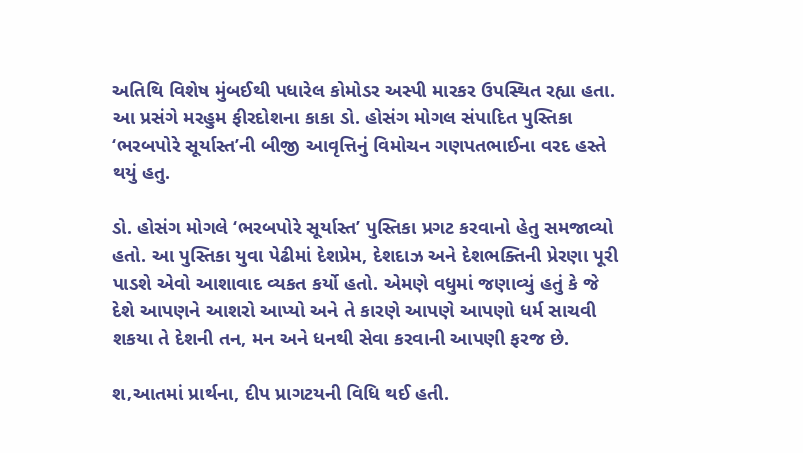અતિથિ વિશેષ મુંબઈથી પધારેલ કોમોડર અસ્પી મારકર ઉપસ્થિત રહ્યા હતા. આ પ્રસંગે મરહુમ ફીરદોશના કાકા ડો. હોસંગ મોગલ સંપાદિત પુસ્તિકા ‘ભરબપોરે સૂર્યાસ્ત’ની બીજી આવૃત્તિનું વિમોચન ગણપતભાઈના વરદ હસ્તે થયું હતુ.

ડો. હોસંગ મોગલે ‘ભરબપોરે સૂર્યાસ્ત’ પુસ્તિકા પ્રગટ કરવાનો હેતુ સમજાવ્યો હતો. આ પુસ્તિકા યુવા પેઢીમાં દેશપ્રેમ, દેશદાઝ અને દેશભક્તિની પ્રેરણા પૂરી પાડશે એવો આશાવાદ વ્યકત કર્યો હતો. એમણે વધુમાં જણાવ્યું હતું કે જે દેશે આપણને આશરો આપ્યો અને તે કારણે આપણે આપણો ધર્મ સાચવી શકયા તે દેશની તન, મન અને ધનથી સેવા કરવાની આપણી ફરજ છે.

શ‚આતમાં પ્રાર્થના, દીપ પ્રાગટયની વિધિ થઈ હતી.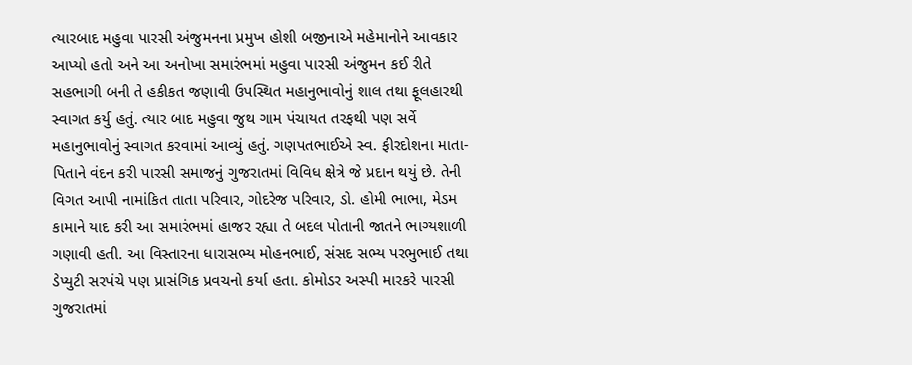ત્યારબાદ મહુવા પારસી અંજુમનના પ્રમુખ હોશી બજીનાએ મહેમાનોને આવકાર આપ્યો હતો અને આ અનોખા સમારંભમાં મહુવા પારસી અંજુમન કઈ રીતે સહભાગી બની તે હકીકત જણાવી ઉપસ્થિત મહાનુભાવોનું શાલ તથા ફૂલહારથી સ્વાગત કર્યુ હતું. ત્યાર બાદ મહુવા જુથ ગામ પંચાયત તરફથી પણ સર્વે મહાનુભાવોનું સ્વાગત કરવામાં આવ્યું હતું. ગણપતભાઈએ સ્વ. ફીરદોશના માતા-પિતાને વંદન કરી પારસી સમાજનું ગુજરાતમાં વિવિધ ક્ષેત્રે જે પ્રદાન થયું છે. તેની વિગત આપી નામાંકિત તાતા પરિવાર, ગોદરેજ પરિવાર, ડો. હોમી ભાભા, મેડમ કામાને યાદ કરી આ સમારંભમાં હાજર રહ્યા તે બદલ પોતાની જાતને ભાગ્યશાળી ગણાવી હતી. આ વિસ્તારના ધારાસભ્ય મોહનભાઈ, સંસદ સભ્ય પરભુભાઈ તથા ડેપ્યુટી સરપંચે પણ પ્રાસંગિક પ્રવચનો કર્યા હતા. કોમોડર અસ્પી મારકરે પારસી ગુજરાતમાં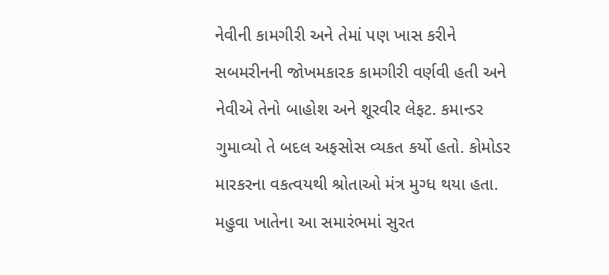નેવીની કામગીરી અને તેમાં પણ ખાસ કરીને સબમરીનની જોખમકારક કામગીરી વર્ણવી હતી અને નેવીએ તેનો બાહોશ અને શૂરવીર લેફટ. કમાન્ડર ગુમાવ્યો તે બદલ અફસોસ વ્યકત કર્યો હતો. કોમોડર મારકરના વકત્વયથી શ્રોતાઓ મંત્ર મુગ્ધ થયા હતા. મહુવા ખાતેના આ સમારંભમાં સુરત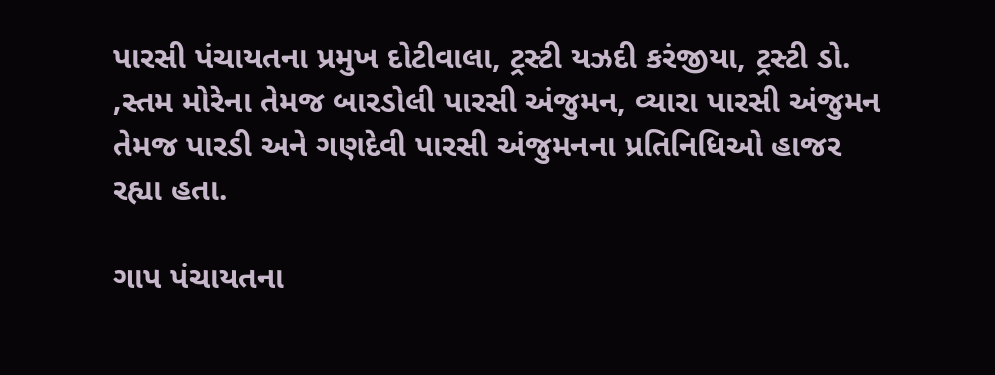પારસી પંચાયતના પ્રમુખ દોટીવાલા, ટ્રસ્ટી યઝદી કરંજીયા, ટ્રસ્ટી ડો. ‚સ્તમ મોરેના તેમજ બારડોલી પારસી અંજુમન, વ્યારા પારસી અંજુમન તેમજ પારડી અને ગણદેવી પારસી અંજુમનના પ્રતિનિધિઓ હાજર રહ્યા હતા.

ગાપ પંચાયતના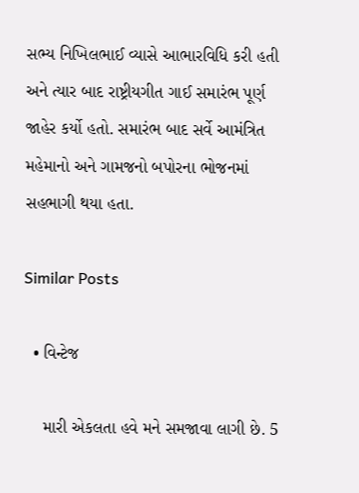સભ્ય નિખિલભાઈ વ્યાસે આભારવિધિ કરી હતી અને ત્યાર બાદ રાષ્ટ્રીયગીત ગાઈ સમારંભ પૂર્ણ જાહેર કર્યો હતો. સમારંભ બાદ સર્વે આમંત્રિત મહેમાનો અને ગામજનો બપોરના ભોજનમાં સહભાગી થયા હતા.

Similar Posts

  • વિન્ટેજ

    મારી એકલતા હવે મને સમજાવા લાગી છે. 5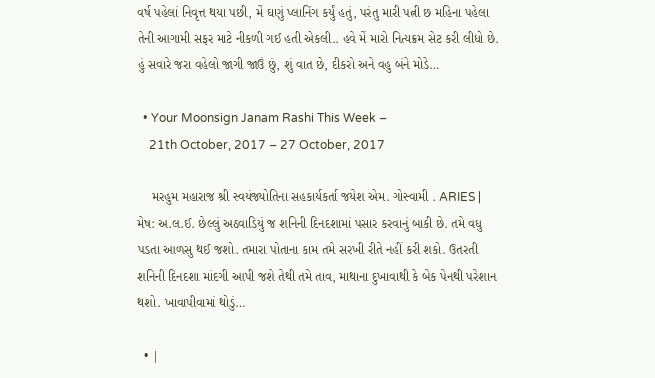વર્ષ પહેલાં નિવૃત્ત થયા પછી, મેં ઘણું પ્લાનિંગ કર્યું હતું, પરંતુ મારી પત્ની છ મહિના પહેલા તેની આગામી સફર માટે નીકળી ગઈ હતી એકલી.. હવે મેં મારો નિત્યક્રમ સેટ કરી લીધો છે. હું સવારે જરા વહેલો જાગી જાઉં છું, શું વાત છે, દીકરો અને વહુ બંને મોડે…

  • Your Moonsign Janam Rashi This Week –
    21th October, 2017 – 27 October, 2017

    મરહુમ મહારાજ શ્રી સ્વયંજ્યોતિના સહકાર્યકર્તા જયેશ એમ. ગોસ્વામી . ARIES | મેષ: અ.લ.ઈ. છેલ્લું અઠવાડિયું જ શનિની દિનદશામાં પસાર કરવાનું બાકી છે. તમે વધુ પડતા આળસુ થઈ જશો. તમારા પોતાના કામ તમે સરખી રીતે નહીં કરી શકો. ઉતરતી શનિની દિનદશા માંદગી આપી જશે તેથી તમે તાવ, માથાના દુખાવાથી કે બેક પેનથી પરેશાન થશો. ખાવાપીવામાં થોડું…

  • |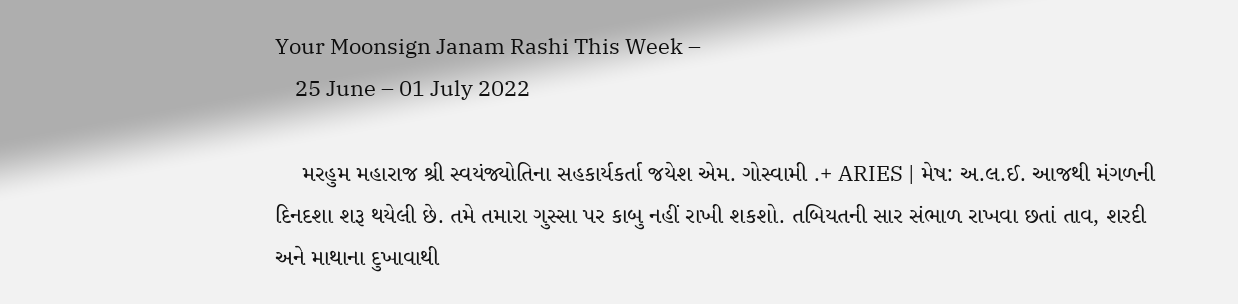Your Moonsign Janam Rashi This Week –
    25 June – 01 July 2022

    મરહુમ મહારાજ શ્રી સ્વયંજ્યોતિના સહકાર્યકર્તા જયેશ એમ. ગોસ્વામી .+ ARIES | મેષ: અ.લ.ઈ. આજથી મંગળની દિનદશા શરૂ થયેલી છે. તમે તમારા ગુસ્સા પર કાબુ નહીં રાખી શકશો. તબિયતની સાર સંભાળ રાખવા છતાં તાવ, શરદી અને માથાના દુખાવાથી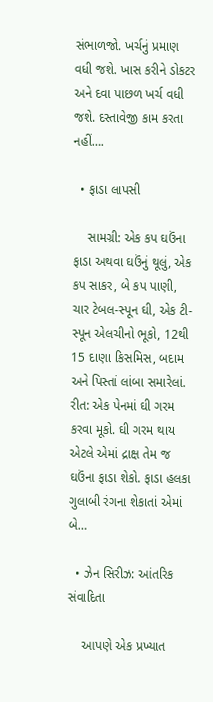સંભાળજો. ખર્ચનું પ્રમાણ વધી જશે. ખાસ કરીને ડોકટર અને દવા પાછળ ખર્ચ વધી જશે. દસ્તાવેજી કામ કરતા નહીં….

  • ફાડા લાપસી

    સામગ્રી: એક કપ ઘઉંના ફાડા અથવા ઘઉંનું થૂલું, એક કપ સાકર, બે કપ પાણી, ચાર ટેબલ-સ્પૂન ઘી, એક ટી-સ્પૂન એલચીનો ભૂકો, 12થી 15 દાણા કિસમિસ, બદામ અને પિસ્તાં લાંબા સમારેલાં. રીત: એક પેનમાં ઘી ગરમ કરવા મૂકો. ઘી ગરમ થાય એટલે એમાં દ્રાક્ષ તેમ જ ઘઉંના ફાડા શેકો. ફાડા હલકા ગુલાબી રંગના શેકાતાં એમાં બે…

  • ઝેન સિરીઝ: આંતરિક સંવાદિતા

    આપણે એક પ્રખ્યાત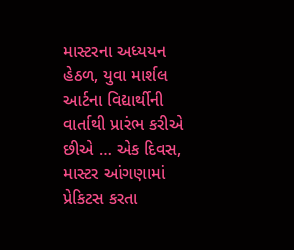માસ્ટરના અધ્યયન હેઠળ, યુવા માર્શલ આર્ટના વિદ્યાર્થીની વાર્તાથી પ્રારંભ કરીએ છીએ … એક દિવસ, માસ્ટર આંગણામાં પ્રેકિટસ કરતા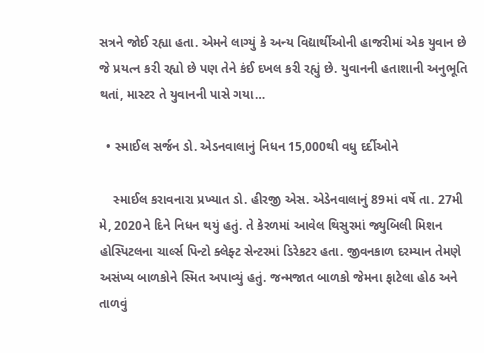સત્રને જોઈ રહ્યા હતા. એમને લાગ્યું કે અન્ય વિદ્યાર્થીઓની હાજરીમાં એક યુવાન છે જે પ્રયત્ન કરી રહ્યો છે પણ તેને કંઈ દખલ કરી રહ્યું છે. યુવાનની હતાશાની અનુભૂતિ થતાં, માસ્ટર તે યુવાનની પાસે ગયા…

  • સ્માઈલ સર્જન ડો. એડનવાલાનું નિધન 15,000થી વધુ દર્દીઓને

    સ્માઈલ કરાવનારા પ્રખ્યાત ડો. હીરજી એસ. એડેનવાલાનું 89માં વર્ષે તા. 27મી મે, 2020ને દિને નિધન થયું હતું. તે કેરળમાં આવેલ થિસુરમાં જ્યુબિલી મિશન હોસ્પિટલના ચાર્લ્સ પિન્ટો ક્લેફ્ટ સેન્ટરમાં ડિરેકટર હતા. જીવનકાળ દરમ્યાન તેમણે અસંખ્ય બાળકોને સ્મિત અપાવ્યું હતું. જન્મજાત બાળકો જેમના ફાટેલા હોઠ અને તાળવું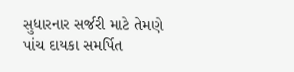સુધારનાર સર્જરી માટે તેમણે પાંચ દાયકા સમર્પિત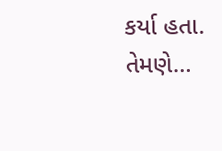કર્યા હતા. તેમણે…